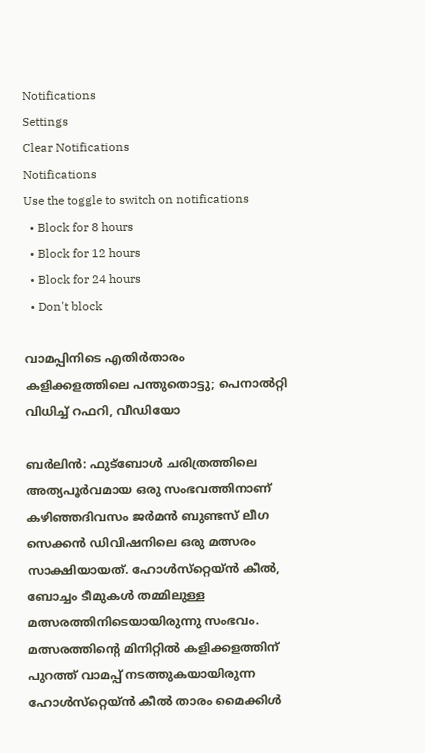Notifications
Settings
Clear Notifications
Notifications
Use the toggle to switch on notifications
  • Block for 8 hours
  • Block for 12 hours
  • Block for 24 hours
  • Don't block

വാമപ്പിനിടെ എതിര്‍താരം കളിക്കളത്തിലെ പന്തുതൊട്ടു; പെനാല്‍റ്റി വിധിച്ച് റഫറി, വീഡിയോ

ബര്‍ലിന്‍: ഫുട്‌ബോള്‍ ചരിത്രത്തിലെ അത്യപൂര്‍വമായ ഒരു സംഭവത്തിനാണ് കഴിഞ്ഞദിവസം ജര്‍മന്‍ ബുണ്ടസ് ലീഗ സെക്കന്‍ ഡിവിഷനിലെ ഒരു മത്സരം സാക്ഷിയായത്. ഹോള്‍സ്‌റ്റെയ്ന്‍ കീല്‍, ബോച്ചം ടീമുകള്‍ തമ്മിലുള്ള മത്സരത്തിനിടെയായിരുന്നു സംഭവം. മത്സരത്തിന്റെ മിനിറ്റില്‍ കളിക്കളത്തിന് പുറത്ത് വാമപ്പ് നടത്തുകയായിരുന്ന ഹോള്‍സ്‌റ്റെയ്ന്‍ കീല്‍ താരം മൈക്കിള്‍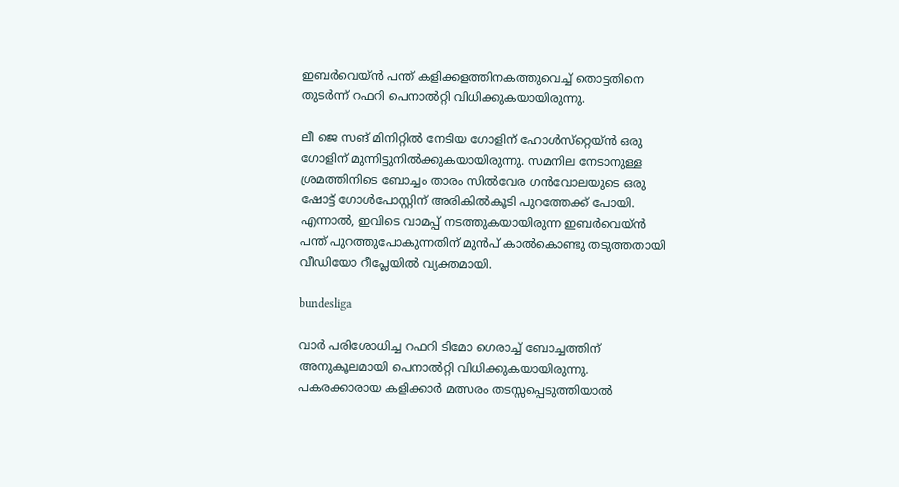ഇബര്‍വെയ്ന്‍ പന്ത് കളിക്കളത്തിനകത്തുവെച്ച് തൊട്ടതിനെ തുടര്‍ന്ന് റഫറി പെനാല്‍റ്റി വിധിക്കുകയായിരുന്നു.

ലീ ജെ സങ് മിനിറ്റില്‍ നേടിയ ഗോളിന് ഹോള്‍സ്‌റ്റെയ്ന്‍ ഒരു ഗോളിന് മുന്നിട്ടുനില്‍ക്കുകയായിരുന്നു. സമനില നേടാനുള്ള ശ്രമത്തിനിടെ ബോച്ചം താരം സില്‍വേര ഗന്‍വോലയുടെ ഒരു ഷോട്ട് ഗോള്‍പോസ്റ്റിന് അരികില്‍കൂടി പുറത്തേക്ക് പോയി. എന്നാല്‍, ഇവിടെ വാമപ്പ് നടത്തുകയായിരുന്ന ഇബര്‍വെയ്ന്‍ പന്ത് പുറത്തുപോകുന്നതിന് മുന്‍പ് കാല്‍കൊണ്ടു തടുത്തതായി വീഡിയോ റീപ്ലേയില്‍ വ്യക്തമായി.

bundesliga

വാര്‍ പരിശോധിച്ച റഫറി ടിമോ ഗെരാച്ച് ബോച്ചത്തിന് അനുകൂലമായി പെനാല്‍റ്റി വിധിക്കുകയായിരുന്നു. പകരക്കാരായ കളിക്കാര്‍ മത്സരം തടസ്സപ്പെടുത്തിയാല്‍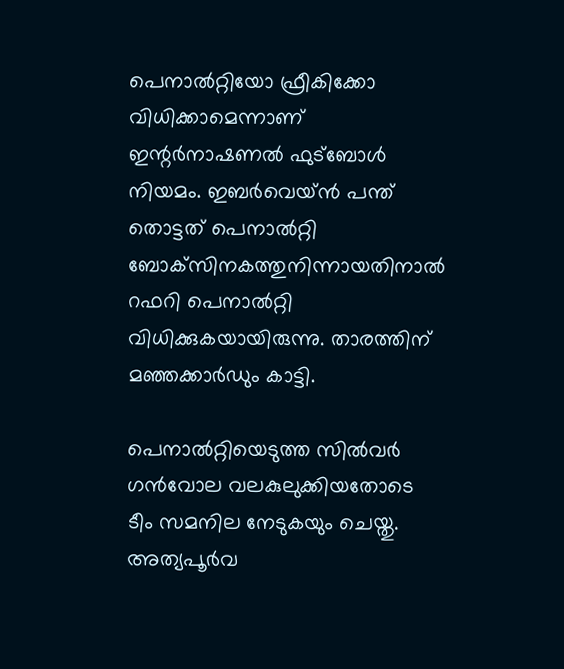പെനാല്‍റ്റിയോ ഫ്രീകിക്കോ വിധിക്കാമെന്നാണ് ഇന്റര്‍നാഷണല്‍ ഫുട്‌ബോള്‍ നിയമം. ഇബര്‍വെയ്ന്‍ പന്ത് തൊട്ടത് പെനാല്‍റ്റി ബോക്‌സിനകത്തുനിന്നായതിനാല്‍ റഫറി പെനാല്‍റ്റി വിധിക്കുകയായിരുന്നു. താരത്തിന് മഞ്ഞക്കാര്‍ഡും കാട്ടി.

പെനാല്‍റ്റിയെടുത്ത സില്‍വര്‍ ഗന്‍വോല വലകുലുക്കിയതോടെ ടീം സമനില നേടുകയും ചെയ്തു. അത്യപൂര്‍വ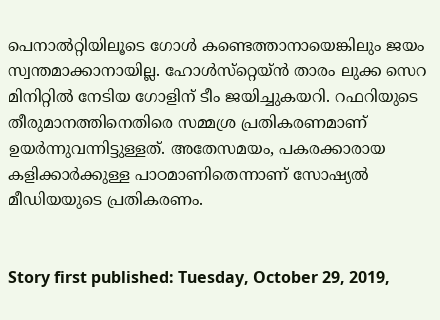പെനാല്‍റ്റിയിലൂടെ ഗോള്‍ കണ്ടെത്താനായെങ്കിലും ജയം സ്വന്തമാക്കാനായില്ല. ഹോള്‍സ്‌റ്റെയ്ന്‍ താരം ലുക്ക സെറ മിനിറ്റില്‍ നേടിയ ഗോളിന് ടീം ജയിച്ചുകയറി. റഫറിയുടെ തീരുമാനത്തിനെതിരെ സമ്മശ്ര പ്രതികരണമാണ് ഉയര്‍ന്നുവന്നിട്ടുള്ളത്. അതേസമയം, പകരക്കാരായ കളിക്കാര്‍ക്കുള്ള പാഠമാണിതെന്നാണ് സോഷ്യല്‍ മീഡിയയുടെ പ്രതികരണം.


Story first published: Tuesday, October 29, 2019,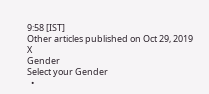9:58 [IST]
Other articles published on Oct 29, 2019
X
Gender
Select your Gender
  •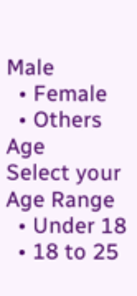Male
  • Female
  • Others
Age
Select your Age Range
  • Under 18
  • 18 to 25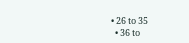• 26 to 35
  • 36 to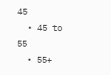45
  • 45 to 55
  • 55+